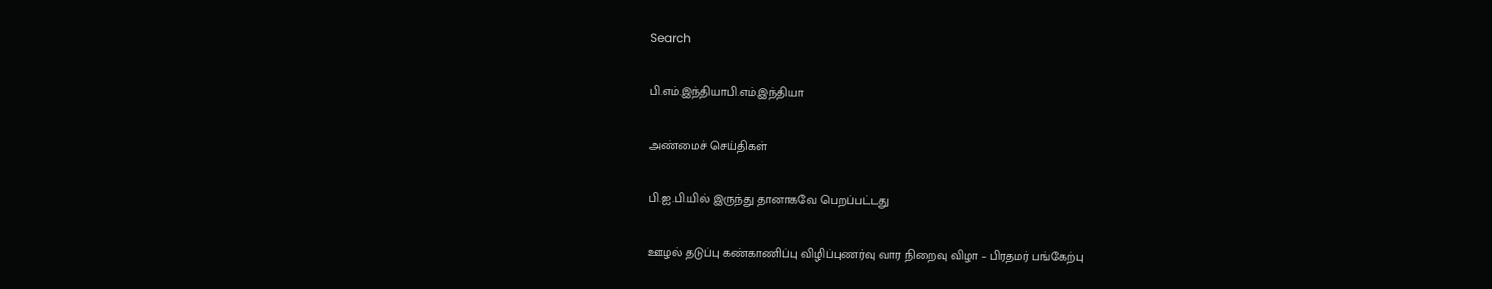Search

பி.எம்.இந்தியாபி.எம்.இந்தியா

அண்மைச் செய்திகள்

பி.ஐ.பி.யில் இருந்து தானாகவே பெறப்பட்டது

ஊழல் தடுப்பு கண்காணிப்பு விழிப்புணர்வு வார நிறைவு விழா – பிரதமர் பங்கேற்பு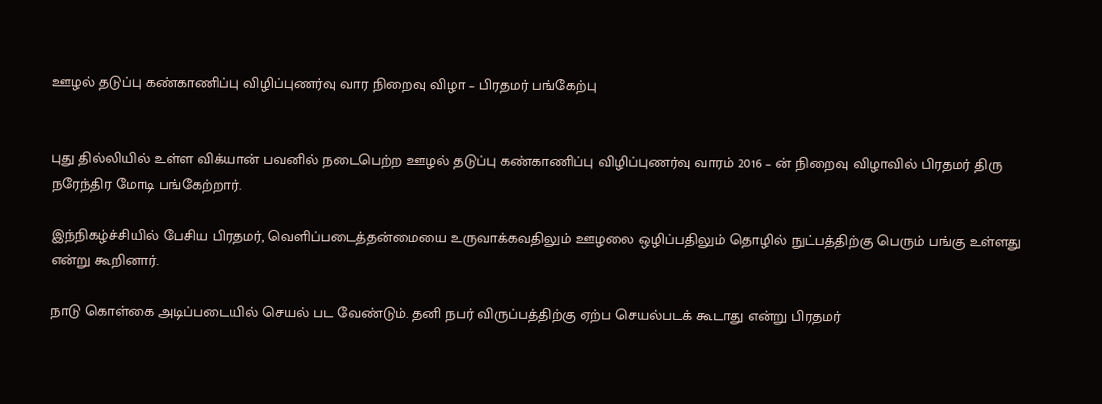ஊழல் தடுப்பு கண்காணிப்பு விழிப்புணர்வு வார நிறைவு விழா – பிரதமர் பங்கேற்பு


புது தில்லியில் உள்ள விக்யான் பவனில் நடைபெற்ற ஊழல் தடுப்பு கண்காணிப்பு விழிப்புணர்வு வாரம் 2016 – ன் நிறைவு விழாவில் பிரதமர் திரு நரேந்திர மோடி பங்கேற்றார்.

இந்நிகழ்ச்சியில் பேசிய பிரதமர், வெளிப்படைத்தன்மையை உருவாக்கவதிலும் ஊழலை ஒழிப்பதிலும் தொழில் நுட்பத்திற்கு பெரும் பங்கு உள்ளது என்று கூறினார்.

நாடு கொள்கை அடிப்படையில் செயல் பட வேண்டும். தனி நபர் விருப்பத்திற்கு ஏற்ப செயல்படக் கூடாது என்று பிரதமர்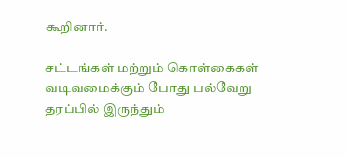கூறினார்.

சட்டங்கள் மற்றும் கொள்கைகள் வடிவமைக்கும் போது பல்வேறு தரப்பில் இருந்தும்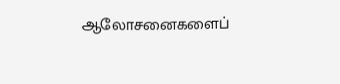ஆலோசனைகளைப்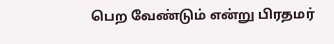பெற வேண்டும் என்று பிரதமர்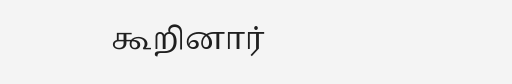கூறினார்